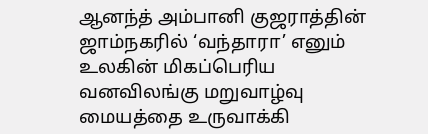ஆனந்த் அம்பானி குஜராத்தின் ஜாம்நகரில் ‘வந்தாரா’ எனும் உலகின் மிகப்பெரிய வனவிலங்கு மறுவாழ்வு மையத்தை உருவாக்கி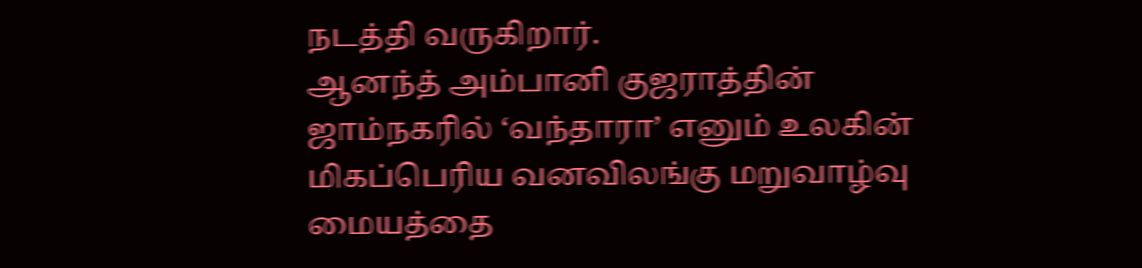நடத்தி வருகிறார்.
ஆனந்த் அம்பானி குஜராத்தின் ஜாம்நகரில் ‘வந்தாரா’ எனும் உலகின் மிகப்பெரிய வனவிலங்கு மறுவாழ்வு மையத்தை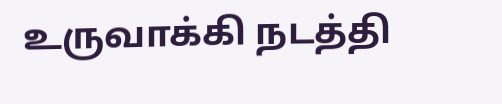உருவாக்கி நடத்தி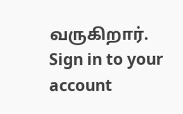வருகிறார்.
Sign in to your account